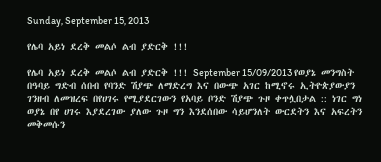Sunday, September 15, 2013

የሌባ አይነ ደረቅ መልሶ ልብ ያድርቅ !!!

የሌባ አይነ ደረቅ መልሶ ልብ ያድርቅ !!! September 15/09/2013 የወያኔ መንግስት በዓባይ ግድብ ሰበብ የባንድ ሽያጭ ለማድረግ እና በውጭ አገር ከሚኖሩ ኢትዮጵያውያን ገንዘብ ለመዝረፍ በየሀገሩ የሚያደርገውን የአባይ ቦንድ ሽያጭ ጉዞ ቀጥሏበታል :: ነገር ግነ ወያኔ በየ ሀገሩ እያደረገው ያለው ጉዞ ግን እንደሰበው ሳይሆንለት ውርደትን እና አፍረትን መቅመሱን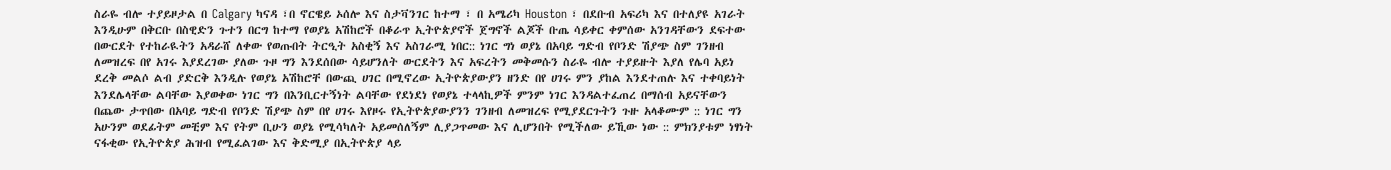ስራዬ ብሎ ተያይዞታል በ Calgary ካናዳ ፣በ ኖርዌይ ኦሰሎ እና ስታቫንገር ከተማ ፣ በ አሜሪካ Houston ፣ በደቡብ አፍሪካ እና በተለያዩ አገራት እንዲሁም በቅርቡ በስዊድን ጉተን በርግ ከተማ የወያኔ አሽከሮች በቆራጥ ኢትዮጵያኖች ጀግኖች ልጆች ቡጤ ሳይቀር ቀምሰው አንገዳቸውን ደፍተው በውርደት የተከራዪትን አዳራሸ ለቀው የወጡበት ትርዒት አስቂኝ እና አስገራሚ ነበር:: ነገር ግነ ወያኔ በአባይ ግድብ የቦንድ ሽያጭ ስም ገንዘብ ለመዝረፍ በየ አገሩ እያደረገው ያለው ጉዞ ግን እንደሰበው ሳይሆንለት ውርደትን እና አፍረትን መቅመሱን ስራዬ ብሎ ተያይዙት እያለ የሌባ አይነ ደረቅ መልሶ ልብ ያድርቅ እንዲሉ የወያኔ አሽከሮቸ በውጪ ሀገር በሚኖረው ኢትዮጵያውያን ዘንድ በየ ሀገሩ ምን ያከል እንደተጠሉ እና ተቀባይነት እንደሌላቸው ልባቸው እያወቀው ነገር ግን በእንቢርተኝነት ልባቸው የደነደነ የወያኔ ተላላኪዎች ምንም ነገር እንዳልተፈጠረ በማሰብ አይናቸውን በጨው ታጥበው በአባይ ግድብ የቦንድ ሽያጭ ስም በየ ሀገሩ እየዞሩ የኢትዮጵያውያንን ገንዘብ ለመዝረፍ የሚያደርጉትን ጉዙ አላቆሙም :: ነገር ግን አሁንም ወደፊትም መቺም እና የትም ቢሁን ወያኔ የሚሳካለት አይመሰለኝም ሊያጋጥመው እና ሊሆንበት የሚችለው ይኺው ነው :: ምክንያቱም ነፃነት ናፋቂው የኢትዮጵያ ሕዝብ የሚፈልገው እና ቅድሚያ በኢትዮጵያ ላይ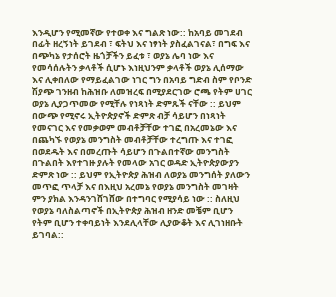እንዲሆን የሚመኛው የተወቀ እና ግልጽ ነው:: ከአባይ መገደብ በፊት ዘረኝነት ይገደብ ፣ ፍትህ እና ነፃነት ያስፈልገናል፣ በግፍ እና በጭካኔ የታሰሮት ዜጎቻችን ይፈቱ ፣ ወያኔ ሌባ ነው እና የመሳሰሉትን ቃላቶች ሲሆኑ እነዚህንም ቃላቶች ወያኔ ሊሰማው እና ሊቀበለው የማይፈልገው ነገር ግን በአባይ ግድብ ስም የቦንድ ሽያጭ ገንዘብ ከሕዝቡ ለመዝረፍ በሚያደርገው ሮጫ የትም ሀገር ወያኔ ሊያጋጥመው የሚቸሉ የነጻነት ድምጹች ናቸው :: ይህም በውጭ የሚኖሩ ኢትዮጵያኖች ድምጽ ብቻ ሳይሆን በነጻነት የመናገር እና የመቃወም መብቶቻቸው ተገፎ በአረመኔው እና በጨካኙ የወያኔ መንግስት መብቶቻቸው ተረግጡ እና ተገፎ በወደዱት እና በመረጡት ሳይሆን በጉልበተኛው መንግስት በጉልበት እየተገዙ ያሉት የመላው አገር ወዳድ ኢትዮጵያውያን ድምጽ ነው :: ይህም የኢትዮጵያ ሕዝብ ለወያኔ መንግሰት ያለውን መጥፎ ጥላቻ እና በእዚህ አረመኔ የወያኔ መንግስት መገዛት ምን ያክል እንዳንገሸገሸው በተግባር የሚያሳይ ነው :: ስለዚህ የወያኔ ባለስልጣኖች በኢትዮጵያ ሕዝብ ዘንድ መቼም ቢሆን የትም ቢሆን ተቀባይነት እንደሊላቸው ሊያውቆት እና ሊገነዘቡት ይገባል::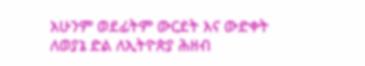አሁንም ወደፊትም ውርደት እና ውድቀት ለወያኔ ድል ለኢትዮጵያ ሕዘብ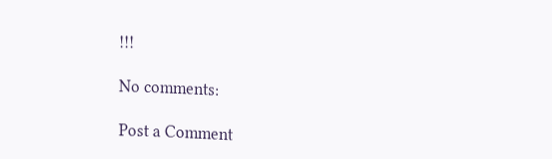!!!

No comments:

Post a Comment